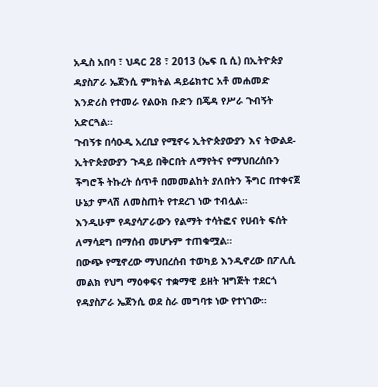አዲስ አበባ ፣ ህዳር 28 ፣ 2013 (ኤፍ ቢ ሲ) በኢትዮጵያ ዳያስፖራ ኤጀንሲ ምክትል ዳይሬክተር አቶ መሐመድ እንድሪስ የተመራ የልዑክ ቡድን በጄዳ የሥራ ጉብኝት አድርጓል።
ጉብኝቱ በሳዑዲ አረቢያ የሚኖሩ ኢትዮጵያውያን እና ትውልደ-ኢትዮጵያውያን ጉዳይ በቅርበት ለማየትና የማህበረሰቡን ችግሮች ትኩረት ሰጥቶ በመመልከት ያለበትን ችግር በተቀናጀ ሁኔታ ምላሽ ለመስጠት የተደረገ ነው ተብሏል።
እንዲሁም የዳያሳፖራውን የልማት ተሳትፎና የሀብት ፍሰት ለማሳደግ በማሰብ መሆኑም ተጠቁሟል።
በውጭ የሚኖረው ማህበረሰብ ተወካይ እንዲኖረው በፖሊሲ መልክ የህግ ማዕቀፍና ተቋማዊ ይዘት ዝግጅት ተደርጎ የዳያስፖራ ኤጀንሲ ወደ ስራ መግባቱ ነው የተነገው።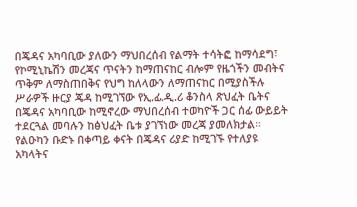በጄዳና አካባቢው ያለውን ማህበረሰብ የልማት ተሳትፎ ከማሳደግ፣ የኮሚኒኬሽን መረጃና ጥናትን ከማጠናከር ብሎም የዜጎችን መብትና ጥቅም ለማስጠበቅና የህግ ከለላውን ለማጠናከር በሚያስችሉ ሥራዎች ዙርያ ጄዳ ከሚገኘው የኢ.ፊ.ዲ.ሪ ቆንስላ ጽህፈት ቤትና በጄዳና አካባቢው ከሚኖረው ማህበረሰብ ተወካዮች ጋር ሰፊ ውይይት ተደርጓል መባሉን ከፅህፈት ቤቱ ያገኘነው መረጃ ያመለክታል።
የልዑካን ቡድኑ በቀጣይ ቀናት በጄዳና ሪያድ ከሚገኙ የተለያዩ አካላትና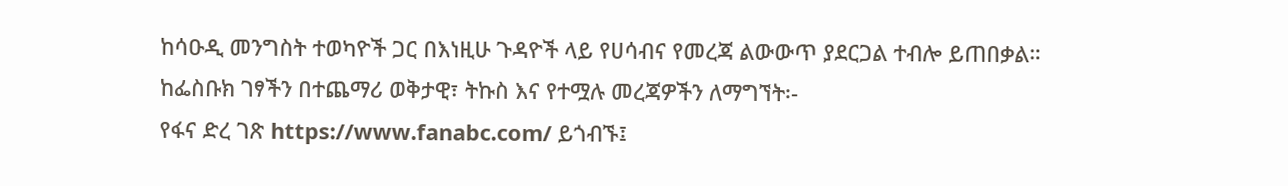ከሳዑዲ መንግስት ተወካዮች ጋር በእነዚሁ ጉዳዮች ላይ የሀሳብና የመረጃ ልውውጥ ያደርጋል ተብሎ ይጠበቃል።
ከፌስቡክ ገፃችን በተጨማሪ ወቅታዊ፣ ትኩስ እና የተሟሉ መረጃዎችን ለማግኘት፡-
የፋና ድረ ገጽ https://www.fanabc.com/ ይጎብኙ፤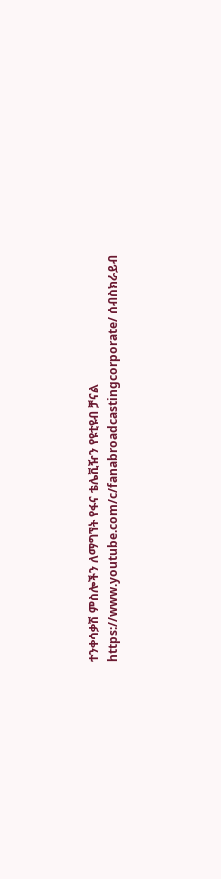ተንቀሳቃሽ ምስሎችን ለማግኘት የፋና ቴሌቪዥን የዩቲዩብ ቻናል https://www.youtube.com/c/fanabroadcastingcorporate/ ሰብስክራይብ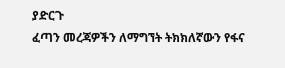ያድርጉ
ፈጣን መረጃዎችን ለማግኘት ትክክለኛውን የፋና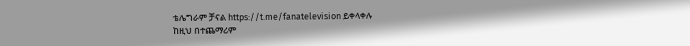ቴሌግራም ቻናል https://t.me/fanatelevision ይቀላቀሉ
ከዚህ በተጨማሪም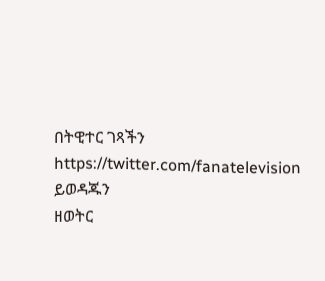በትዊተር ገጻችን https://twitter.com/fanatelevision ይወዳጁን
ዘወትር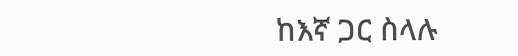ከእኛ ጋር ስላሉ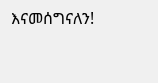እናመሰግናለን!